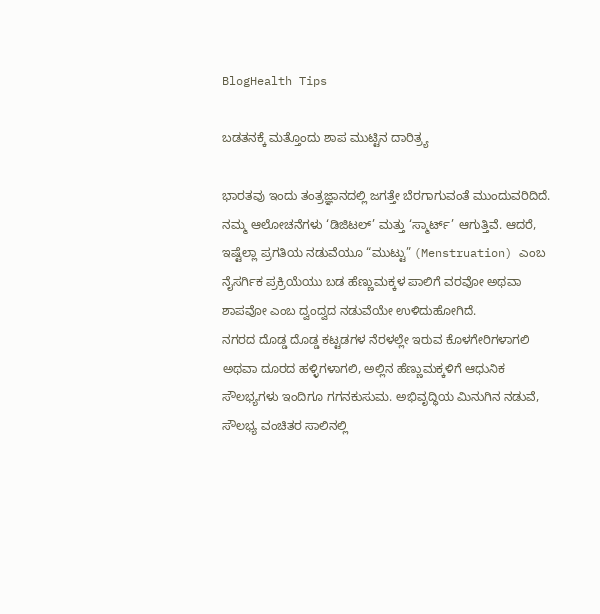BlogHealth Tips

ಬಡತನಕ್ಕೆ ಮತ್ತೊಂದು ಶಾಪ ಮುಟ್ಟಿನ ದಾರಿತ್ರ್ಯ

ಭಾರತವು ಇಂದು ತಂತ್ರಜ್ಞಾನದಲ್ಲಿ ಜಗತ್ತೇ ಬೆರಗಾಗುವಂತೆ ಮುಂದುವರಿದಿದೆ. ನಮ್ಮ ಆಲೋಚನೆಗಳು ‘ಡಿಜಿಟಲ್’ ಮತ್ತು ‘ಸ್ಮಾರ್ಟ್’ ಆಗುತ್ತಿವೆ. ಆದರೆ, ಇಷ್ಟೆಲ್ಲಾ ಪ್ರಗತಿಯ ನಡುವೆಯೂ “ಮುಟ್ಟು” (Menstruation) ಎಂಬ ನೈಸರ್ಗಿಕ ಪ್ರಕ್ರಿಯೆಯು ಬಡ ಹೆಣ್ಣುಮಕ್ಕಳ ಪಾಲಿಗೆ ವರವೋ ಅಥವಾ ಶಾಪವೋ ಎಂಬ ದ್ವಂದ್ವದ ನಡುವೆಯೇ ಉಳಿದುಹೋಗಿದೆ.
ನಗರದ ದೊಡ್ಡ ದೊಡ್ಡ ಕಟ್ಟಡಗಳ ನೆರಳಲ್ಲೇ ಇರುವ ಕೊಳಗೇರಿಗಳಾಗಲಿ ಅಥವಾ ದೂರದ ಹಳ್ಳಿಗಳಾಗಲಿ, ಅಲ್ಲಿನ ಹೆಣ್ಣುಮಕ್ಕಳಿಗೆ ಆಧುನಿಕ ಸೌಲಭ್ಯಗಳು ಇಂದಿಗೂ ಗಗನಕುಸುಮ. ಅಭಿವೃದ್ಧಿಯ ಮಿನುಗಿನ ನಡುವೆ, ಸೌಲಭ್ಯ ವಂಚಿತರ ಸಾಲಿನಲ್ಲಿ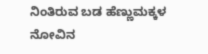ನಿಂತಿರುವ ಬಡ ಹೆಣ್ಣುಮಕ್ಕಳ ನೋವಿನ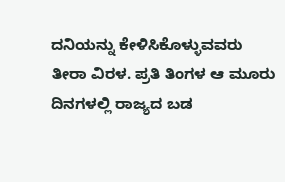ದನಿಯನ್ನು ಕೇಳಿಸಿಕೊಳ್ಳುವವರು ತೀರಾ ವಿರಳ. ಪ್ರತಿ ತಿಂಗಳ ಆ ಮೂರು ದಿನಗಳಲ್ಲಿ ರಾಜ್ಯದ ಬಡ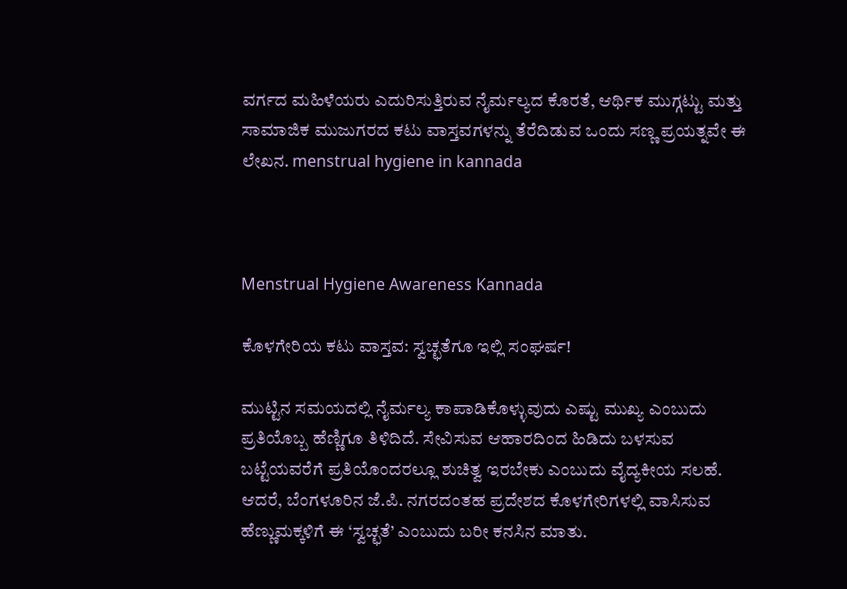ವರ್ಗದ ಮಹಿಳೆಯರು ಎದುರಿಸುತ್ತಿರುವ ನೈರ್ಮಲ್ಯದ ಕೊರತೆ, ಆರ್ಥಿಕ ಮುಗ್ಗಟ್ಟು ಮತ್ತು ಸಾಮಾಜಿಕ ಮುಜುಗರದ ಕಟು ವಾಸ್ತವಗಳನ್ನು ತೆರೆದಿಡುವ ಒಂದು ಸಣ್ಣ ಪ್ರಯತ್ನವೇ ಈ ಲೇಖನ. menstrual hygiene in kannada



Menstrual Hygiene Awareness Kannada

ಕೊಳಗೇರಿಯ ಕಟು ವಾಸ್ತವ: ಸ್ವಚ್ಛತೆಗೂ ಇಲ್ಲಿ ಸಂಘರ್ಷ!

ಮುಟ್ಟಿನ ಸಮಯದಲ್ಲಿ ನೈರ್ಮಲ್ಯ ಕಾಪಾಡಿಕೊಳ್ಳುವುದು ಎಷ್ಟು ಮುಖ್ಯ ಎಂಬುದು ಪ್ರತಿಯೊಬ್ಬ ಹೆಣ್ಣಿಗೂ ತಿಳಿದಿದೆ. ಸೇವಿಸುವ ಆಹಾರದಿಂದ ಹಿಡಿದು ಬಳಸುವ ಬಟ್ಟೆಯವರೆಗೆ ಪ್ರತಿಯೊಂದರಲ್ಲೂ ಶುಚಿತ್ವ ಇರಬೇಕು ಎಂಬುದು ವೈದ್ಯಕೀಯ ಸಲಹೆ. ಆದರೆ, ಬೆಂಗಳೂರಿನ ಜೆ.ಪಿ. ನಗರದಂತಹ ಪ್ರದೇಶದ ಕೊಳಗೇರಿಗಳಲ್ಲಿ ವಾಸಿಸುವ ಹೆಣ್ಣುಮಕ್ಕಳಿಗೆ ಈ ‘ಸ್ವಚ್ಛತೆ’ ಎಂಬುದು ಬರೀ ಕನಸಿನ ಮಾತು.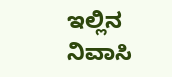ಇಲ್ಲಿನ ನಿವಾಸಿ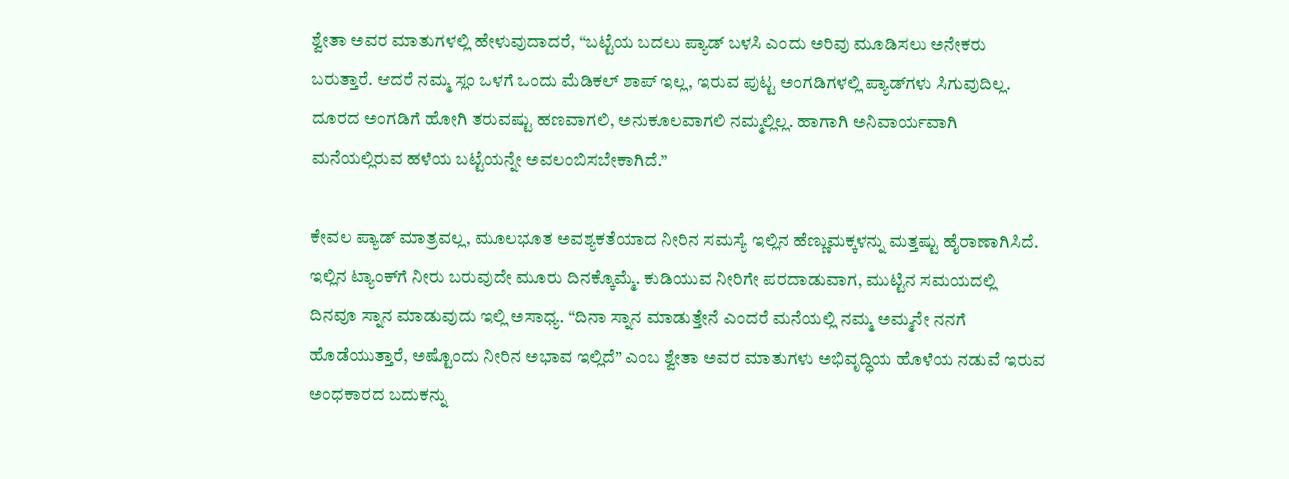ಶ್ವೇತಾ ಅವರ ಮಾತುಗಳಲ್ಲಿ ಹೇಳುವುದಾದರೆ, “ಬಟ್ಟೆಯ ಬದಲು ಪ್ಯಾಡ್ ಬಳಸಿ ಎಂದು ಅರಿವು ಮೂಡಿಸಲು ಅನೇಕರು ಬರುತ್ತಾರೆ. ಆದರೆ ನಮ್ಮ ಸ್ಲಂ ಒಳಗೆ ಒಂದು ಮೆಡಿಕಲ್ ಶಾಪ್ ಇಲ್ಲ, ಇರುವ ಪುಟ್ಟ ಅಂಗಡಿಗಳಲ್ಲಿ ಪ್ಯಾಡ್‌ಗಳು ಸಿಗುವುದಿಲ್ಲ. ದೂರದ ಅಂಗಡಿಗೆ ಹೋಗಿ ತರುವಷ್ಟು ಹಣವಾಗಲಿ, ಅನುಕೂಲವಾಗಲಿ ನಮ್ಮಲ್ಲಿಲ್ಲ. ಹಾಗಾಗಿ ಅನಿವಾರ್ಯವಾಗಿ ಮನೆಯಲ್ಲಿರುವ ಹಳೆಯ ಬಟ್ಟೆಯನ್ನೇ ಅವಲಂಬಿಸಬೇಕಾಗಿದೆ.”

ಕೇವಲ ಪ್ಯಾಡ್ ಮಾತ್ರವಲ್ಲ, ಮೂಲಭೂತ ಅವಶ್ಯಕತೆಯಾದ ನೀರಿನ ಸಮಸ್ಯೆ ಇಲ್ಲಿನ ಹೆಣ್ಣುಮಕ್ಕಳನ್ನು ಮತ್ತಷ್ಟು ಹೈರಾಣಾಗಿಸಿದೆ. ಇಲ್ಲಿನ ಟ್ಯಾಂಕ್‌ಗೆ ನೀರು ಬರುವುದೇ ಮೂರು ದಿನಕ್ಕೊಮ್ಮೆ. ಕುಡಿಯುವ ನೀರಿಗೇ ಪರದಾಡುವಾಗ, ಮುಟ್ಟಿನ ಸಮಯದಲ್ಲಿ ದಿನವೂ ಸ್ನಾನ ಮಾಡುವುದು ಇಲ್ಲಿ ಅಸಾಧ್ಯ. “ದಿನಾ ಸ್ನಾನ ಮಾಡುತ್ತೇನೆ ಎಂದರೆ ಮನೆಯಲ್ಲಿ ನಮ್ಮ ಅಮ್ಮನೇ ನನಗೆ ಹೊಡೆಯುತ್ತಾರೆ, ಅಷ್ಟೊಂದು ನೀರಿನ ಅಭಾವ ಇಲ್ಲಿದೆ” ಎಂಬ ಶ್ವೇತಾ ಅವರ ಮಾತುಗಳು ಅಭಿವೃದ್ಧಿಯ ಹೊಳೆಯ ನಡುವೆ ಇರುವ ಅಂಧಕಾರದ ಬದುಕನ್ನು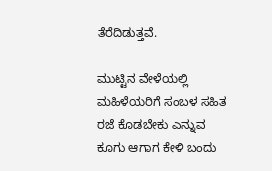ತೆರೆದಿಡುತ್ತವೆ.

ಮುಟ್ಟಿನ ವೇಳೆಯಲ್ಲಿ ಮಹಿಳೆಯರಿಗೆ ಸಂಬಳ ಸಹಿತ ರಜೆ ಕೊಡಬೇಕು ಎನ್ನುವ ಕೂಗು ಆಗಾಗ ಕೇಳಿ ಬಂದು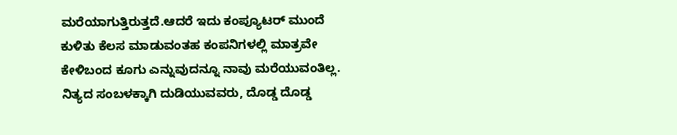ಮರೆಯಾಗುತ್ತಿರುತ್ತದೆ.ಆದರೆ ಇದು ಕಂಪ್ಯೂಟರ್ ಮುಂದೆ ಕುಳಿತು ಕೆಲಸ ಮಾಡುವಂತಹ ಕಂಪನಿಗಳಲ್ಲಿ ಮಾತ್ರವೇ ಕೇಳಿಬಂದ ಕೂಗು ಎನ್ನುವುದನ್ನೂ ನಾವು ಮರೆಯುವಂತಿಲ್ಲ. ನಿತ್ಯದ ಸಂಬಳಕ್ಕಾಗಿ ದುಡಿಯುವವರು, ದೊಡ್ಡ ದೊಡ್ಡ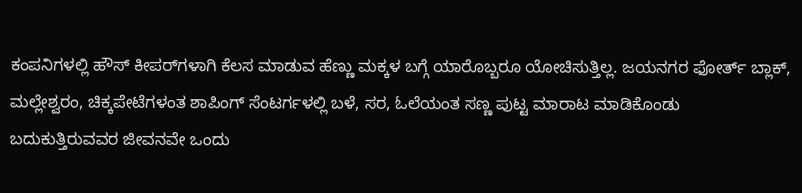ಕಂಪನಿಗಳಲ್ಲಿ ಹೌಸ್ ಕೀಪರ್‌ಗಳಾಗಿ ಕೆಲಸ ಮಾಡುವ ಹೆಣ್ಣು ಮಕ್ಕಳ ಬಗ್ಗೆ ಯಾರೊಬ್ಬರೂ ಯೋಚಿಸುತ್ತಿಲ್ಲ. ಜಯನಗರ ಫೋರ್ತ್ ಬ್ಲಾಕ್, ಮಲ್ಲೇಶ್ವರಂ, ಚಿಕ್ಕಪೇಟೆಗಳಂತ ಶಾಪಿಂಗ್ ಸೆಂಟರ್ಗಳಲ್ಲಿ ಬಳೆ, ಸರ, ಓಲೆಯಂತ ಸಣ್ಣ ಪುಟ್ಟ ಮಾರಾಟ ಮಾಡಿಕೊಂಡು ಬದುಕುತ್ತಿರುವವರ ಜೀವನವೇ ಒಂದು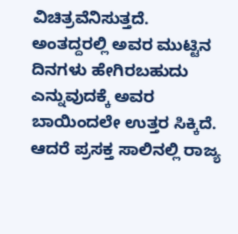ವಿಚಿತ್ರವೆನಿಸುತ್ತದೆ. ಅಂತದ್ದರಲ್ಲಿ ಅವರ ಮುಟ್ಟಿನ ದಿನಗಳು ಹೇಗಿರಬಹುದು ಎನ್ನುವುದಕ್ಕೆ ಅವರ ಬಾಯಿಂದಲೇ ಉತ್ತರ ಸಿಕ್ಕಿದೆ. ಆದರೆ ಪ್ರಸಕ್ತ ಸಾಲಿನಲ್ಲಿ ರಾಜ್ಯ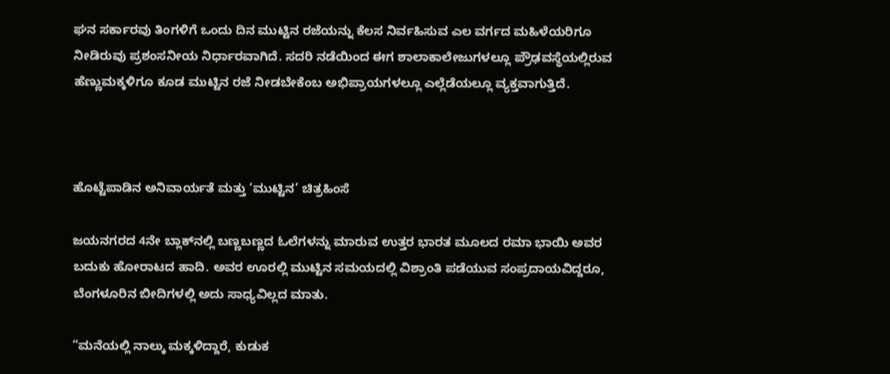ಘನ ಸರ್ಕಾರವು ತಿಂಗಳಿಗೆ ಒಂದು ದಿನ ಮುಟ್ಟಿನ ರಜೆಯನ್ನು ಕೆಲಸ ನಿರ್ವಹಿಸುವ ಎಲ ವರ್ಗದ ಮಹಿಳೆಯರಿಗೂ ನೀಡಿರುವು ಪ್ರಶಂಸನೀಯ ನಿರ್ಧಾರವಾಗಿದೆ. ಸದರಿ ನಡೆಯಿಂದ ಈಗ ಶಾಲಾಕಾಲೇಜುಗಳಲ್ಲೂ ಪ್ರೌಢವಸ್ಥೆಯಲ್ಲಿರುವ ಹೆಣ್ಣುಮಕ್ಕಳಿಗೂ ಕೂಡ ಮುಟ್ಟಿನ ರಜೆ ನೀಡಬೇಕೆಂಬ ಅಭಿಪ್ರಾಯಗಳಲ್ಲೂ ಎಲ್ಲೆಡೆಯಲ್ಲೂ ವ್ಯಕ್ತವಾಗುತ್ತಿದೆ.



ಹೊಟ್ಟೆಪಾಡಿನ ಅನಿವಾರ್ಯತೆ ಮತ್ತು ‘ಮುಟ್ಟಿನ’ ಚಿತ್ರಹಿಂಸೆ

ಜಯನಗರದ 4ನೇ ಬ್ಲಾಕ್‌ನಲ್ಲಿ ಬಣ್ಣಬಣ್ಣದ ಓಲೆಗಳನ್ನು ಮಾರುವ ಉತ್ತರ ಭಾರತ ಮೂಲದ ರಮಾ ಭಾಯಿ ಅವರ ಬದುಕು ಹೋರಾಟದ ಹಾದಿ. ಅವರ ಊರಲ್ಲಿ ಮುಟ್ಟಿನ ಸಮಯದಲ್ಲಿ ವಿಶ್ರಾಂತಿ ಪಡೆಯುವ ಸಂಪ್ರದಾಯವಿದ್ದರೂ, ಬೆಂಗಳೂರಿನ ಬೀದಿಗಳಲ್ಲಿ ಅದು ಸಾಧ್ಯವಿಲ್ಲದ ಮಾತು.

“ಮನೆಯಲ್ಲಿ ನಾಲ್ಕು ಮಕ್ಕಳಿದ್ದಾರೆ, ಕುಡುಕ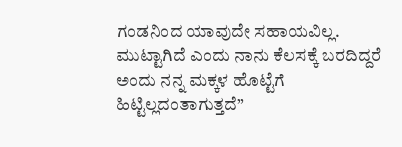ಗಂಡನಿಂದ ಯಾವುದೇ ಸಹಾಯವಿಲ್ಲ. ಮುಟ್ಟಾಗಿದೆ ಎಂದು ನಾನು ಕೆಲಸಕ್ಕೆ ಬರದಿದ್ದರೆ ಅಂದು ನನ್ನ ಮಕ್ಕಳ ಹೊಟ್ಟೆಗೆ ಹಿಟ್ಟಿಲ್ಲದಂತಾಗುತ್ತದೆ”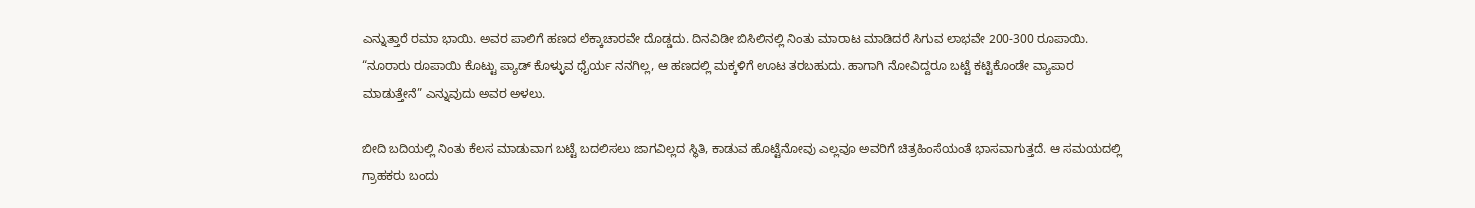ಎನ್ನುತ್ತಾರೆ ರಮಾ ಭಾಯಿ. ಅವರ ಪಾಲಿಗೆ ಹಣದ ಲೆಕ್ಕಾಚಾರವೇ ದೊಡ್ಡದು. ದಿನವಿಡೀ ಬಿಸಿಲಿನಲ್ಲಿ ನಿಂತು ಮಾರಾಟ ಮಾಡಿದರೆ ಸಿಗುವ ಲಾಭವೇ 200-300 ರೂಪಾಯಿ. “ನೂರಾರು ರೂಪಾಯಿ ಕೊಟ್ಟು ಪ್ಯಾಡ್ ಕೊಳ್ಳುವ ಧೈರ್ಯ ನನಗಿಲ್ಲ, ಆ ಹಣದಲ್ಲಿ ಮಕ್ಕಳಿಗೆ ಊಟ ತರಬಹುದು. ಹಾಗಾಗಿ ನೋವಿದ್ದರೂ ಬಟ್ಟೆ ಕಟ್ಟಿಕೊಂಡೇ ವ್ಯಾಪಾರ ಮಾಡುತ್ತೇನೆ” ಎನ್ನುವುದು ಅವರ ಅಳಲು.

ಬೀದಿ ಬದಿಯಲ್ಲಿ ನಿಂತು ಕೆಲಸ ಮಾಡುವಾಗ ಬಟ್ಟೆ ಬದಲಿಸಲು ಜಾಗವಿಲ್ಲದ ಸ್ಥಿತಿ, ಕಾಡುವ ಹೊಟ್ಟೆನೋವು ಎಲ್ಲವೂ ಅವರಿಗೆ ಚಿತ್ರಹಿಂಸೆಯಂತೆ ಭಾಸವಾಗುತ್ತದೆ. ಆ ಸಮಯದಲ್ಲಿ ಗ್ರಾಹಕರು ಬಂದು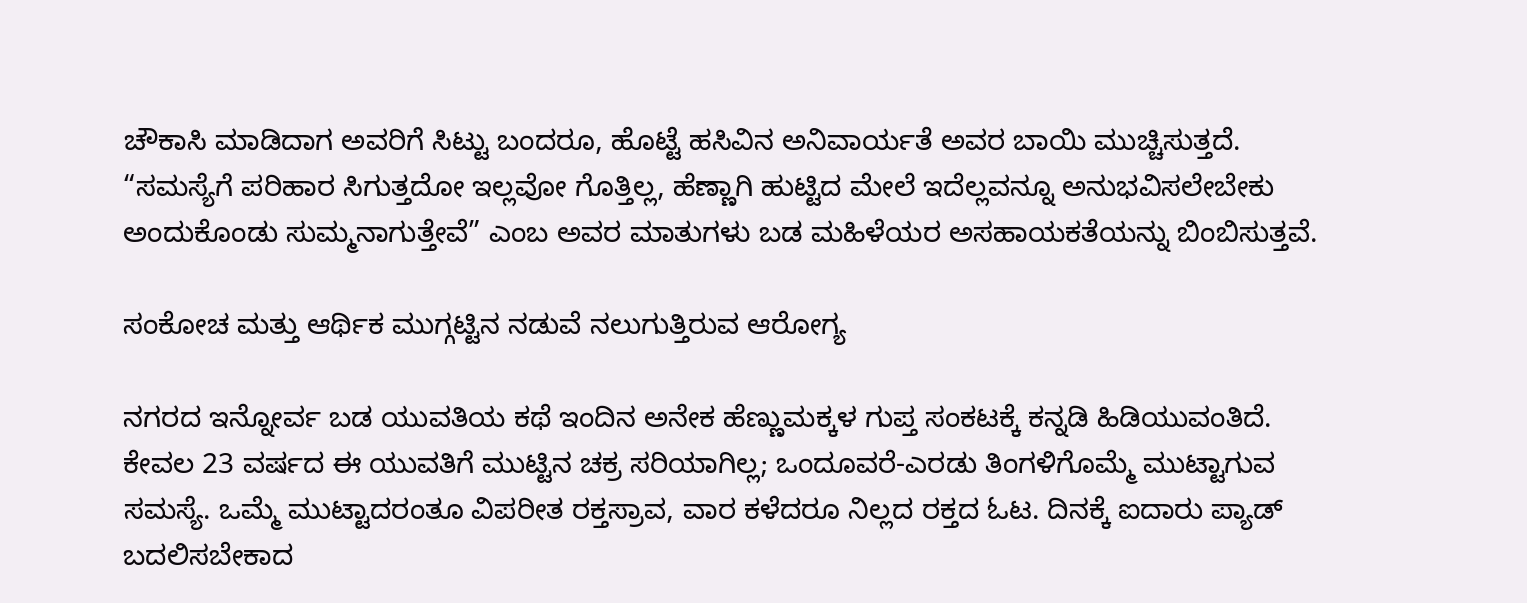ಚೌಕಾಸಿ ಮಾಡಿದಾಗ ಅವರಿಗೆ ಸಿಟ್ಟು ಬಂದರೂ, ಹೊಟ್ಟೆ ಹಸಿವಿನ ಅನಿವಾರ್ಯತೆ ಅವರ ಬಾಯಿ ಮುಚ್ಚಿಸುತ್ತದೆ. “ಸಮಸ್ಯೆಗೆ ಪರಿಹಾರ ಸಿಗುತ್ತದೋ ಇಲ್ಲವೋ ಗೊತ್ತಿಲ್ಲ, ಹೆಣ್ಣಾಗಿ ಹುಟ್ಟಿದ ಮೇಲೆ ಇದೆಲ್ಲವನ್ನೂ ಅನುಭವಿಸಲೇಬೇಕು ಅಂದುಕೊಂಡು ಸುಮ್ಮನಾಗುತ್ತೇವೆ” ಎಂಬ ಅವರ ಮಾತುಗಳು ಬಡ ಮಹಿಳೆಯರ ಅಸಹಾಯಕತೆಯನ್ನು ಬಿಂಬಿಸುತ್ತವೆ.

ಸಂಕೋಚ ಮತ್ತು ಆರ್ಥಿಕ ಮುಗ್ಗಟ್ಟಿನ ನಡುವೆ ನಲುಗುತ್ತಿರುವ ಆರೋಗ್ಯ

ನಗರದ ಇನ್ನೋರ್ವ ಬಡ ಯುವತಿಯ ಕಥೆ ಇಂದಿನ ಅನೇಕ ಹೆಣ್ಣುಮಕ್ಕಳ ಗುಪ್ತ ಸಂಕಟಕ್ಕೆ ಕನ್ನಡಿ ಹಿಡಿಯುವಂತಿದೆ. ಕೇವಲ 23 ವರ್ಷದ ಈ ಯುವತಿಗೆ ಮುಟ್ಟಿನ ಚಕ್ರ ಸರಿಯಾಗಿಲ್ಲ; ಒಂದೂವರೆ-ಎರಡು ತಿಂಗಳಿಗೊಮ್ಮೆ ಮುಟ್ಟಾಗುವ ಸಮಸ್ಯೆ. ಒಮ್ಮೆ ಮುಟ್ಟಾದರಂತೂ ವಿಪರೀತ ರಕ್ತಸ್ರಾವ, ವಾರ ಕಳೆದರೂ ನಿಲ್ಲದ ರಕ್ತದ ಓಟ. ದಿನಕ್ಕೆ ಐದಾರು ಪ್ಯಾಡ್ ಬದಲಿಸಬೇಕಾದ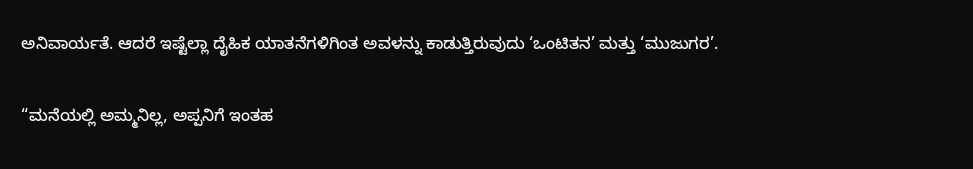ಅನಿವಾರ್ಯತೆ. ಆದರೆ ಇಷ್ಟೆಲ್ಲಾ ದೈಹಿಕ ಯಾತನೆಗಳಿಗಿಂತ ಅವಳನ್ನು ಕಾಡುತ್ತಿರುವುದು ‘ಒಂಟಿತನ’ ಮತ್ತು ‘ಮುಜುಗರ’.

“ಮನೆಯಲ್ಲಿ ಅಮ್ಮನಿಲ್ಲ, ಅಪ್ಪನಿಗೆ ಇಂತಹ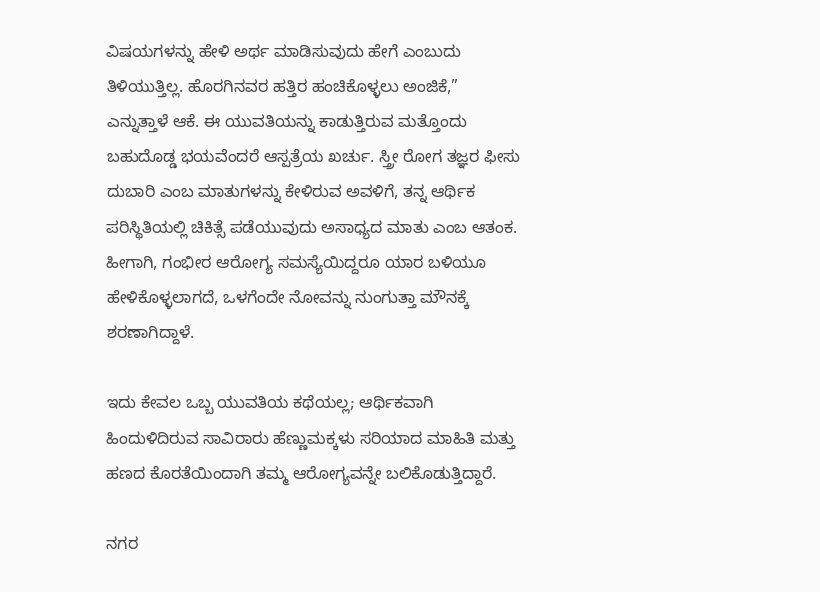ವಿಷಯಗಳನ್ನು ಹೇಳಿ ಅರ್ಥ ಮಾಡಿಸುವುದು ಹೇಗೆ ಎಂಬುದು ತಿಳಿಯುತ್ತಿಲ್ಲ. ಹೊರಗಿನವರ ಹತ್ತಿರ ಹಂಚಿಕೊಳ್ಳಲು ಅಂಜಿಕೆ,” ಎನ್ನುತ್ತಾಳೆ ಆಕೆ. ಈ ಯುವತಿಯನ್ನು ಕಾಡುತ್ತಿರುವ ಮತ್ತೊಂದು ಬಹುದೊಡ್ಡ ಭಯವೆಂದರೆ ಆಸ್ಪತ್ರೆಯ ಖರ್ಚು. ಸ್ತ್ರೀ ರೋಗ ತಜ್ಞರ ಫೀಸು ದುಬಾರಿ ಎಂಬ ಮಾತುಗಳನ್ನು ಕೇಳಿರುವ ಅವಳಿಗೆ, ತನ್ನ ಆರ್ಥಿಕ ಪರಿಸ್ಥಿತಿಯಲ್ಲಿ ಚಿಕಿತ್ಸೆ ಪಡೆಯುವುದು ಅಸಾಧ್ಯದ ಮಾತು ಎಂಬ ಆತಂಕ. ಹೀಗಾಗಿ, ಗಂಭೀರ ಆರೋಗ್ಯ ಸಮಸ್ಯೆಯಿದ್ದರೂ ಯಾರ ಬಳಿಯೂ ಹೇಳಿಕೊಳ್ಳಲಾಗದೆ, ಒಳಗೆಂದೇ ನೋವನ್ನು ನುಂಗುತ್ತಾ ಮೌನಕ್ಕೆ ಶರಣಾಗಿದ್ದಾಳೆ.

ಇದು ಕೇವಲ ಒಬ್ಬ ಯುವತಿಯ ಕಥೆಯಲ್ಲ; ಆರ್ಥಿಕವಾಗಿ ಹಿಂದುಳಿದಿರುವ ಸಾವಿರಾರು ಹೆಣ್ಣುಮಕ್ಕಳು ಸರಿಯಾದ ಮಾಹಿತಿ ಮತ್ತು ಹಣದ ಕೊರತೆಯಿಂದಾಗಿ ತಮ್ಮ ಆರೋಗ್ಯವನ್ನೇ ಬಲಿಕೊಡುತ್ತಿದ್ದಾರೆ.

ನಗರ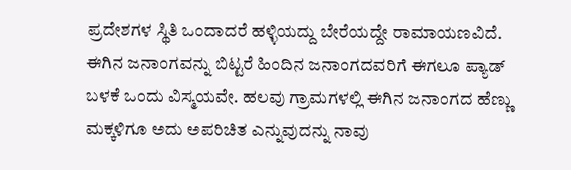ಪ್ರದೇಶಗಳ ಸ್ಥಿತಿ ಒಂದಾದರೆ ಹಳ್ಳಿಯದ್ದು ಬೇರೆಯದ್ದೇ ರಾಮಾಯಣವಿದೆ. ಈಗಿನ ಜನಾಂಗವನ್ನು ಬಿಟ್ಟರೆ ಹಿಂದಿನ ಜನಾಂಗದವರಿಗೆ ಈಗಲೂ ಪ್ಯಾಡ್ ಬಳಕೆ ಒಂದು ವಿಸ್ಮಯವೇ. ಹಲವು ಗ್ರಾಮಗಳಲ್ಲಿ ಈಗಿನ ಜನಾಂಗದ ಹೆಣ್ಣು ಮಕ್ಕಳಿಗೂ ಅದು ಅಪರಿಚಿತ ಎನ್ನುವುದನ್ನು ನಾವು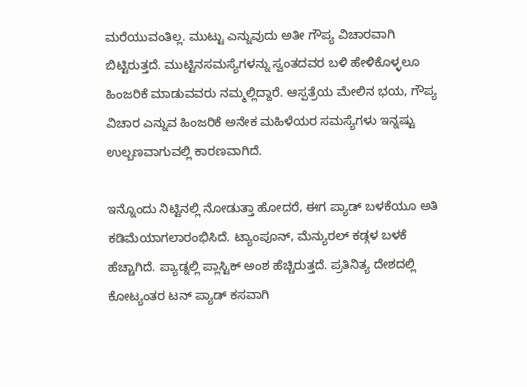ಮರೆಯುವಂತಿಲ್ಲ. ಮುಟ್ಟು ಎನ್ನುವುದು ಅತೀ ಗೌಪ್ಯ ವಿಚಾರವಾಗಿ ಬಿಟ್ಟಿರುತ್ತದೆ. ಮುಟ್ಟಿನಸಮಸ್ಯೆಗಳನ್ನು ಸ್ವಂತದವರ ಬಳಿ ಹೇಳಿಕೊಳ್ಳಲೂ ಹಿಂಜರಿಕೆ ಮಾಡುವವರು ನಮ್ಮಲ್ಲಿದ್ದಾರೆ. ಆಸ್ಪತ್ರೆಯ ಮೇಲಿನ ಭಯ, ಗೌಪ್ಯ ವಿಚಾರ ಎನ್ನುವ ಹಿಂಜರಿಕೆ ಅನೇಕ ಮಹಿಳೆಯರ ಸಮಸ್ಯೆಗಳು ಇನ್ನಷ್ಟು ಉಲ್ಬಣವಾಗುವಲ್ಲಿ ಕಾರಣವಾಗಿದೆ.

ಇನ್ನೊಂದು ನಿಟ್ಟಿನಲ್ಲಿ ನೋಡುತ್ತಾ ಹೋದರೆ, ಈಗ ಪ್ಯಾಡ್ ಬಳಕೆಯೂ ಅತಿ ಕಡಿಮೆಯಾಗಲಾರಂಭಿಸಿದೆ. ಟ್ಯಾಂಪೂನ್, ಮೆನ್ಯುರಲ್ ಕಡ್ಗಳ ಬಳಕೆ ಹೆಚ್ಚಾಗಿದೆ. ಪ್ಯಾಡ್ನಲ್ಲಿ ಪ್ಲಾಸ್ಟಿಕ್ ಅಂಶ ಹೆಚ್ಚಿರುತ್ತದೆ. ಪ್ರತಿನಿತ್ಯ ದೇಶದಲ್ಲಿ ಕೋಟ್ಯಂತರ ಟನ್ ಪ್ಯಾಡ್ ಕಸವಾಗಿ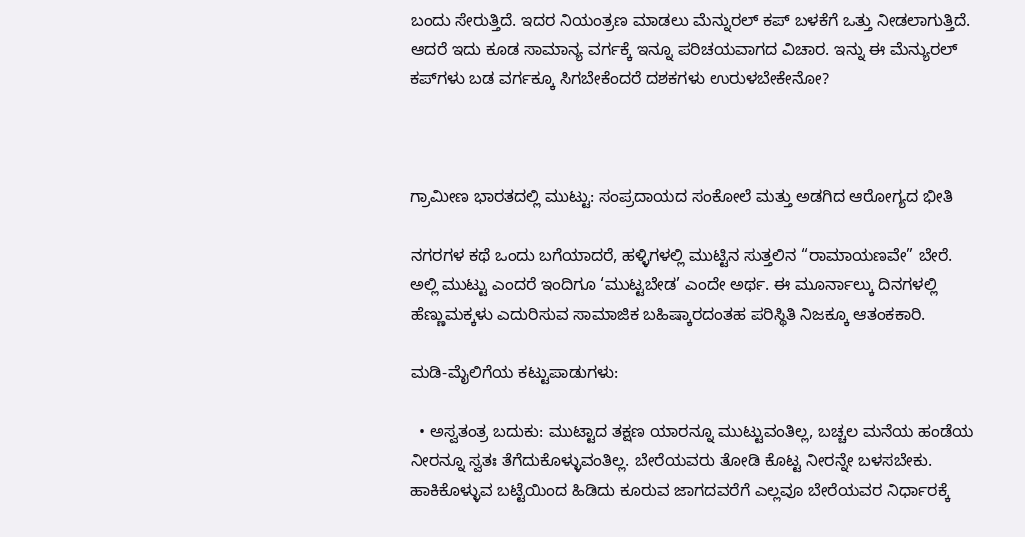ಬಂದು ಸೇರುತ್ತಿದೆ. ಇದರ ನಿಯಂತ್ರಣ ಮಾಡಲು ಮೆನ್ನುರಲ್ ಕಪ್ ಬಳಕೆಗೆ ಒತ್ತು ನೀಡಲಾಗುತ್ತಿದೆ. ಆದರೆ ಇದು ಕೂಡ ಸಾಮಾನ್ಯ ವರ್ಗಕ್ಕೆ ಇನ್ನೂ ಪರಿಚಯವಾಗದ ವಿಚಾರ. ಇನ್ನು ಈ ಮೆನ್ಯುರಲ್ ಕಪ್‌ಗಳು ಬಡ ವರ್ಗಕ್ಕೂ ಸಿಗಬೇಕೆಂದರೆ ದಶಕಗಳು ಉರುಳಬೇಕೇನೋ?



ಗ್ರಾಮೀಣ ಭಾರತದಲ್ಲಿ ಮುಟ್ಟು: ಸಂಪ್ರದಾಯದ ಸಂಕೋಲೆ ಮತ್ತು ಅಡಗಿದ ಆರೋಗ್ಯದ ಭೀತಿ

ನಗರಗಳ ಕಥೆ ಒಂದು ಬಗೆಯಾದರೆ, ಹಳ್ಳಿಗಳಲ್ಲಿ ಮುಟ್ಟಿನ ಸುತ್ತಲಿನ “ರಾಮಾಯಣವೇ” ಬೇರೆ. ಅಲ್ಲಿ ಮುಟ್ಟು ಎಂದರೆ ಇಂದಿಗೂ ‘ಮುಟ್ಟಬೇಡ’ ಎಂದೇ ಅರ್ಥ. ಈ ಮೂರ್ನಾಲ್ಕು ದಿನಗಳಲ್ಲಿ ಹೆಣ್ಣುಮಕ್ಕಳು ಎದುರಿಸುವ ಸಾಮಾಜಿಕ ಬಹಿಷ್ಕಾರದಂತಹ ಪರಿಸ್ಥಿತಿ ನಿಜಕ್ಕೂ ಆತಂಕಕಾರಿ.

ಮಡಿ-ಮೈಲಿಗೆಯ ಕಟ್ಟುಪಾಡುಗಳು:

  • ಅಸ್ವತಂತ್ರ ಬದುಕು: ಮುಟ್ಟಾದ ತಕ್ಷಣ ಯಾರನ್ನೂ ಮುಟ್ಟುವಂತಿಲ್ಲ, ಬಚ್ಚಲ ಮನೆಯ ಹಂಡೆಯ ನೀರನ್ನೂ ಸ್ವತಃ ತೆಗೆದುಕೊಳ್ಳುವಂತಿಲ್ಲ. ಬೇರೆಯವರು ತೋಡಿ ಕೊಟ್ಟ ನೀರನ್ನೇ ಬಳಸಬೇಕು. ಹಾಕಿಕೊಳ್ಳುವ ಬಟ್ಟೆಯಿಂದ ಹಿಡಿದು ಕೂರುವ ಜಾಗದವರೆಗೆ ಎಲ್ಲವೂ ಬೇರೆಯವರ ನಿರ್ಧಾರಕ್ಕೆ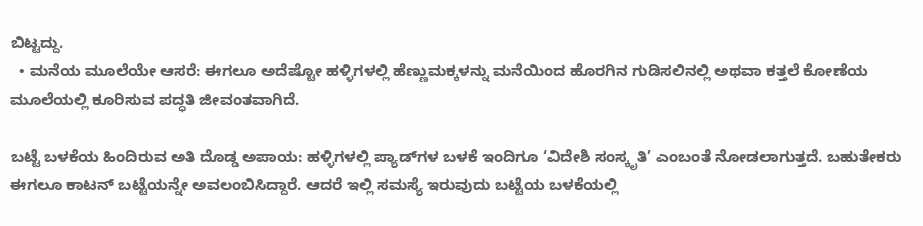ಬಿಟ್ಟದ್ದು.
  • ಮನೆಯ ಮೂಲೆಯೇ ಆಸರೆ: ಈಗಲೂ ಅದೆಷ್ಟೋ ಹಳ್ಳಿಗಳಲ್ಲಿ ಹೆಣ್ಣುಮಕ್ಕಳನ್ನು ಮನೆಯಿಂದ ಹೊರಗಿನ ಗುಡಿಸಲಿನಲ್ಲಿ ಅಥವಾ ಕತ್ತಲೆ ಕೋಣೆಯ ಮೂಲೆಯಲ್ಲಿ ಕೂರಿಸುವ ಪದ್ಧತಿ ಜೀವಂತವಾಗಿದೆ.

ಬಟ್ಟೆ ಬಳಕೆಯ ಹಿಂದಿರುವ ಅತಿ ದೊಡ್ಡ ಅಪಾಯ: ಹಳ್ಳಿಗಳಲ್ಲಿ ಪ್ಯಾಡ್‌ಗಳ ಬಳಕೆ ಇಂದಿಗೂ ‘ವಿದೇಶಿ ಸಂಸ್ಕೃತಿ’ ಎಂಬಂತೆ ನೋಡಲಾಗುತ್ತದೆ. ಬಹುತೇಕರು ಈಗಲೂ ಕಾಟನ್ ಬಟ್ಟೆಯನ್ನೇ ಅವಲಂಬಿಸಿದ್ದಾರೆ. ಆದರೆ ಇಲ್ಲಿ ಸಮಸ್ಯೆ ಇರುವುದು ಬಟ್ಟೆಯ ಬಳಕೆಯಲ್ಲಿ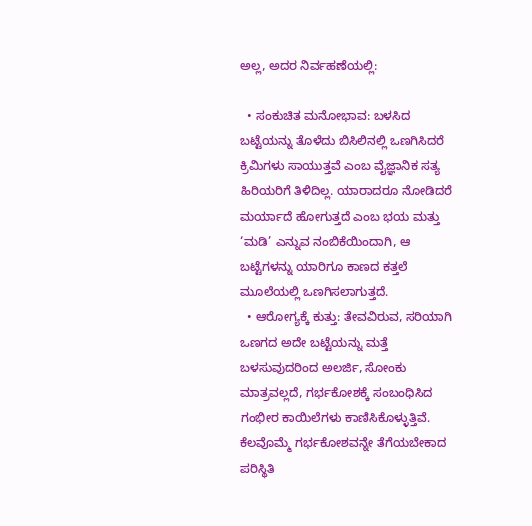ಅಲ್ಲ, ಅದರ ನಿರ್ವಹಣೆಯಲ್ಲಿ:

  • ಸಂಕುಚಿತ ಮನೋಭಾವ: ಬಳಸಿದ ಬಟ್ಟೆಯನ್ನು ತೊಳೆದು ಬಿಸಿಲಿನಲ್ಲಿ ಒಣಗಿಸಿದರೆ ಕ್ರಿಮಿಗಳು ಸಾಯುತ್ತವೆ ಎಂಬ ವೈಜ್ಞಾನಿಕ ಸತ್ಯ ಹಿರಿಯರಿಗೆ ತಿಳಿದಿಲ್ಲ. ಯಾರಾದರೂ ನೋಡಿದರೆ ಮರ್ಯಾದೆ ಹೋಗುತ್ತದೆ ಎಂಬ ಭಯ ಮತ್ತು ‘ಮಡಿ’ ಎನ್ನುವ ನಂಬಿಕೆಯಿಂದಾಗಿ, ಆ ಬಟ್ಟೆಗಳನ್ನು ಯಾರಿಗೂ ಕಾಣದ ಕತ್ತಲೆ ಮೂಲೆಯಲ್ಲಿ ಒಣಗಿಸಲಾಗುತ್ತದೆ.
  • ಆರೋಗ್ಯಕ್ಕೆ ಕುತ್ತು: ತೇವವಿರುವ, ಸರಿಯಾಗಿ ಒಣಗದ ಅದೇ ಬಟ್ಟೆಯನ್ನು ಮತ್ತೆ ಬಳಸುವುದರಿಂದ ಅಲರ್ಜಿ, ಸೋಂಕು ಮಾತ್ರವಲ್ಲದೆ, ಗರ್ಭಕೋಶಕ್ಕೆ ಸಂಬಂಧಿಸಿದ ಗಂಭೀರ ಕಾಯಿಲೆಗಳು ಕಾಣಿಸಿಕೊಳ್ಳುತ್ತಿವೆ. ಕೆಲವೊಮ್ಮೆ ಗರ್ಭಕೋಶವನ್ನೇ ತೆಗೆಯಬೇಕಾದ ಪರಿಸ್ಥಿತಿ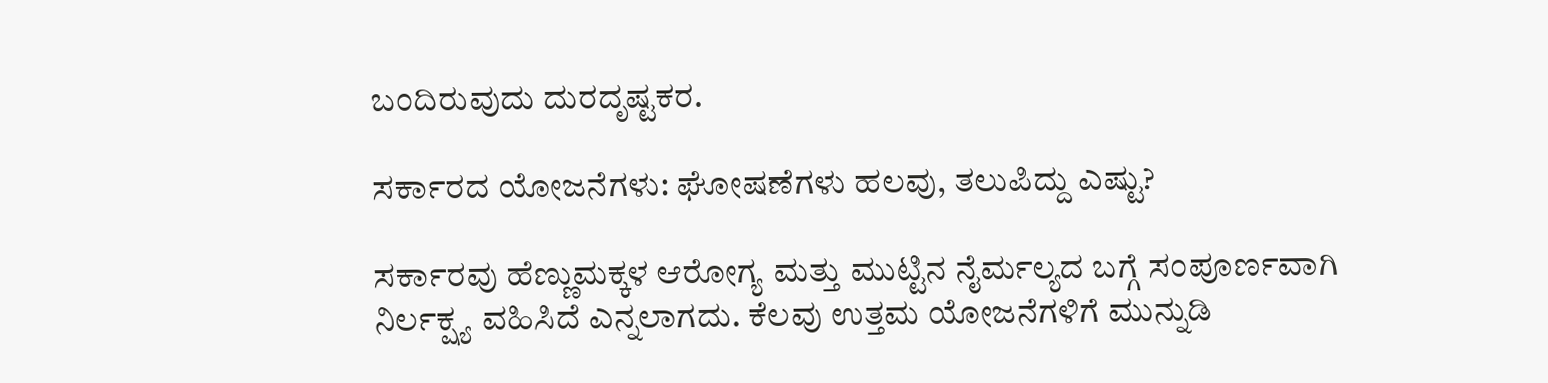ಬಂದಿರುವುದು ದುರದೃಷ್ಟಕರ.

ಸರ್ಕಾರದ ಯೋಜನೆಗಳು: ಘೋಷಣೆಗಳು ಹಲವು, ತಲುಪಿದ್ದು ಎಷ್ಟು?

ಸರ್ಕಾರವು ಹೆಣ್ಣುಮಕ್ಕಳ ಆರೋಗ್ಯ ಮತ್ತು ಮುಟ್ಟಿನ ನೈರ್ಮಲ್ಯದ ಬಗ್ಗೆ ಸಂಪೂರ್ಣವಾಗಿ ನಿರ್ಲಕ್ಷ್ಯ ವಹಿಸಿದೆ ಎನ್ನಲಾಗದು. ಕೆಲವು ಉತ್ತಮ ಯೋಜನೆಗಳಿಗೆ ಮುನ್ನುಡಿ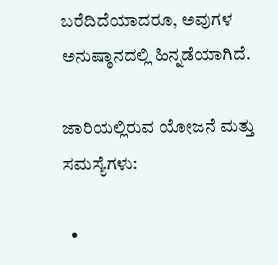ಬರೆದಿದೆಯಾದರೂ, ಅವುಗಳ ಅನುಷ್ಠಾನದಲ್ಲಿ ಹಿನ್ನಡೆಯಾಗಿದೆ.

ಜಾರಿಯಲ್ಲಿರುವ ಯೋಜನೆ ಮತ್ತು ಸಮಸ್ಯೆಗಳು:

  •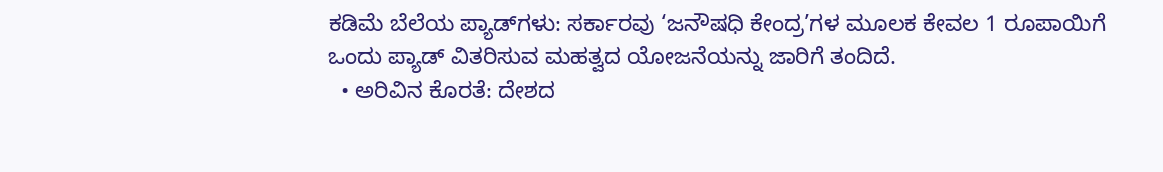ಕಡಿಮೆ ಬೆಲೆಯ ಪ್ಯಾಡ್‌ಗಳು: ಸರ್ಕಾರವು ‘ಜನೌಷಧಿ ಕೇಂದ್ರ’ಗಳ ಮೂಲಕ ಕೇವಲ 1 ರೂಪಾಯಿಗೆ ಒಂದು ಪ್ಯಾಡ್ ವಿತರಿಸುವ ಮಹತ್ವದ ಯೋಜನೆಯನ್ನು ಜಾರಿಗೆ ತಂದಿದೆ.
  • ಅರಿವಿನ ಕೊರತೆ: ದೇಶದ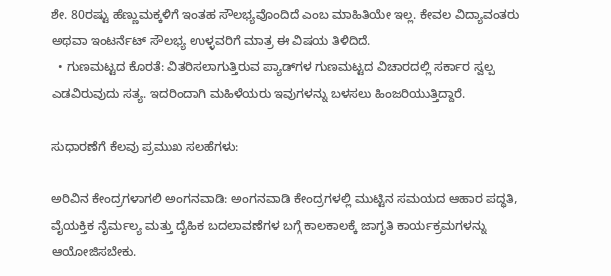ಶೇ. 80ರಷ್ಟು ಹೆಣ್ಣುಮಕ್ಕಳಿಗೆ ಇಂತಹ ಸೌಲಭ್ಯವೊಂದಿದೆ ಎಂಬ ಮಾಹಿತಿಯೇ ಇಲ್ಲ. ಕೇವಲ ವಿದ್ಯಾವಂತರು ಅಥವಾ ಇಂಟರ್ನೆಟ್ ಸೌಲಭ್ಯ ಉಳ್ಳವರಿಗೆ ಮಾತ್ರ ಈ ವಿಷಯ ತಿಳಿದಿದೆ.
  • ಗುಣಮಟ್ಟದ ಕೊರತೆ: ವಿತರಿಸಲಾಗುತ್ತಿರುವ ಪ್ಯಾಡ್‌ಗಳ ಗುಣಮಟ್ಟದ ವಿಚಾರದಲ್ಲಿ ಸರ್ಕಾರ ಸ್ವಲ್ಪ ಎಡವಿರುವುದು ಸತ್ಯ. ಇದರಿಂದಾಗಿ ಮಹಿಳೆಯರು ಇವುಗಳನ್ನು ಬಳಸಲು ಹಿಂಜರಿಯುತ್ತಿದ್ದಾರೆ.

ಸುಧಾರಣೆಗೆ ಕೆಲವು ಪ್ರಮುಖ ಸಲಹೆಗಳು:

ಅರಿವಿನ ಕೇಂದ್ರಗಳಾಗಲಿ ಅಂಗನವಾಡಿ: ಅಂಗನವಾಡಿ ಕೇಂದ್ರಗಳಲ್ಲಿ ಮುಟ್ಟಿನ ಸಮಯದ ಆಹಾರ ಪದ್ಧತಿ, ವೈಯಕ್ತಿಕ ನೈರ್ಮಲ್ಯ ಮತ್ತು ದೈಹಿಕ ಬದಲಾವಣೆಗಳ ಬಗ್ಗೆ ಕಾಲಕಾಲಕ್ಕೆ ಜಾಗೃತಿ ಕಾರ್ಯಕ್ರಮಗಳನ್ನು ಆಯೋಜಿಸಬೇಕು.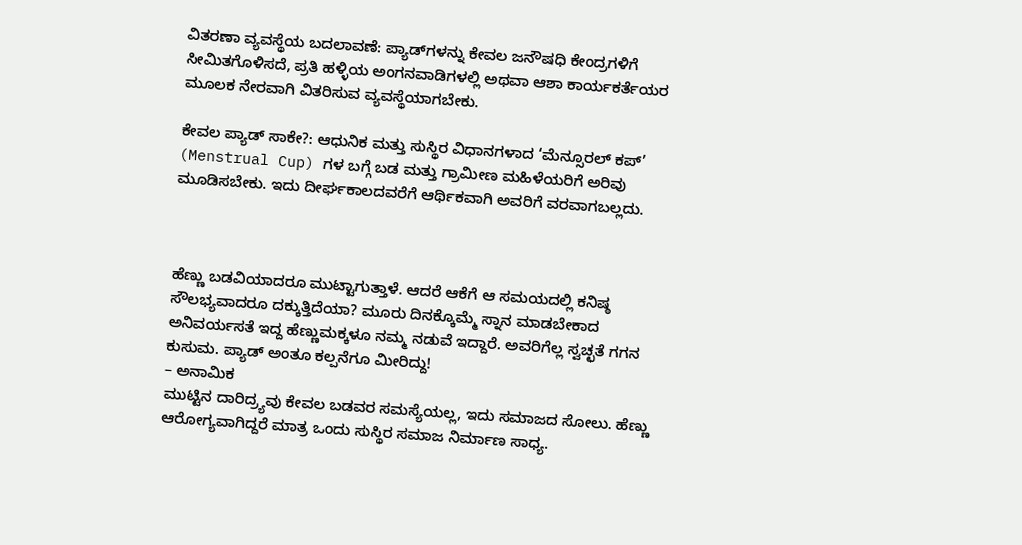ವಿತರಣಾ ವ್ಯವಸ್ಥೆಯ ಬದಲಾವಣೆ: ಪ್ಯಾಡ್‌ಗಳನ್ನು ಕೇವಲ ಜನೌಷಧಿ ಕೇಂದ್ರಗಳಿಗೆ ಸೀಮಿತಗೊಳಿಸದೆ, ಪ್ರತಿ ಹಳ್ಳಿಯ ಅಂಗನವಾಡಿಗಳಲ್ಲಿ ಅಥವಾ ಆಶಾ ಕಾರ್ಯಕರ್ತೆಯರ ಮೂಲಕ ನೇರವಾಗಿ ವಿತರಿಸುವ ವ್ಯವಸ್ಥೆಯಾಗಬೇಕು.

ಕೇವಲ ಪ್ಯಾಡ್ ಸಾಕೇ?: ಆಧುನಿಕ ಮತ್ತು ಸುಸ್ಥಿರ ವಿಧಾನಗಳಾದ ‘ಮೆನ್ಸೂರಲ್ ಕಪ್’ (Menstrual Cup) ಗಳ ಬಗ್ಗೆ ಬಡ ಮತ್ತು ಗ್ರಾಮೀಣ ಮಹಿಳೆಯರಿಗೆ ಅರಿವು ಮೂಡಿಸಬೇಕು. ಇದು ದೀರ್ಘಕಾಲದವರೆಗೆ ಆರ್ಥಿಕವಾಗಿ ಅವರಿಗೆ ವರವಾಗಬಲ್ಲದು.



ಹೆಣ್ಣು ಬಡವಿಯಾದರೂ ಮುಟ್ಟಾಗುತ್ತಾಳೆ. ಆದರೆ ಆಕೆಗೆ ಆ ಸಮಯದಲ್ಲಿ ಕನಿಷ್ಠ ಸೌಲಭ್ಯವಾದರೂ ದಕ್ಕುತ್ತಿದೆಯಾ? ಮೂರು ದಿನಕ್ಕೊಮ್ಮೆ ಸ್ನಾನ ಮಾಡಬೇಕಾದ ಅನಿವರ್ಯಸತೆ ಇದ್ದ ಹೆಣ್ಣುಮಕ್ಕಳೂ ನಮ್ಮ ನಡುವೆ ಇದ್ದಾರೆ. ಅವರಿಗೆಲ್ಲ ಸ್ವಚ್ಛತೆ ಗಗನ ಕುಸುಮ. ಪ್ಯಾಡ್ ಅಂತೂ ಕಲ್ಪನೆಗೂ ಮೀರಿದ್ದು!
– ಅನಾಮಿಕ
ಮುಟ್ಟಿನ ದಾರಿದ್ರ್ಯವು ಕೇವಲ ಬಡವರ ಸಮಸ್ಯೆಯಲ್ಲ, ಇದು ಸಮಾಜದ ಸೋಲು. ಹೆಣ್ಣು ಆರೋಗ್ಯವಾಗಿದ್ದರೆ ಮಾತ್ರ ಒಂದು ಸುಸ್ಥಿರ ಸಮಾಜ ನಿರ್ಮಾಣ ಸಾಧ್ಯ.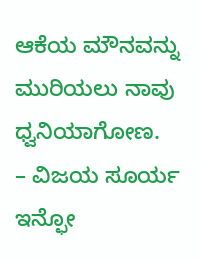ಆಕೆಯ ಮೌನವನ್ನು ಮುರಿಯಲು ನಾವು ಧ್ವನಿಯಾಗೋಣ.
– ವಿಜಯ ಸೂರ್ಯ ಇನ್ಫೋ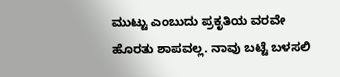ಮುಟ್ಟು ಎಂಬುದು ಪ್ರಕೃತಿಯ ವರವೇ ಹೊರತು ಶಾಪವಲ್ಲ. ನಾವು ಬಟ್ಟೆ ಬಳಸಲಿ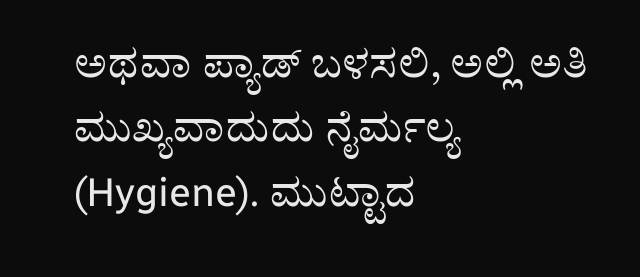ಅಥವಾ ಪ್ಯಾಡ್ ಬಳಸಲಿ, ಅಲ್ಲಿ ಅತಿ ಮುಖ್ಯವಾದುದು ನೈರ್ಮಲ್ಯ (Hygiene). ಮುಟ್ಟಾದ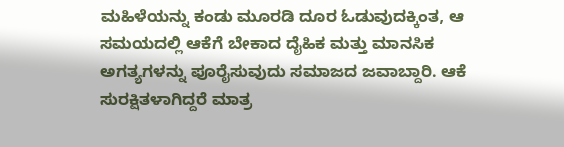ಮಹಿಳೆಯನ್ನು ಕಂಡು ಮೂರಡಿ ದೂರ ಓಡುವುದಕ್ಕಿಂತ, ಆ ಸಮಯದಲ್ಲಿ ಆಕೆಗೆ ಬೇಕಾದ ದೈಹಿಕ ಮತ್ತು ಮಾನಸಿಕ ಅಗತ್ಯಗಳನ್ನು ಪೂರೈಸುವುದು ಸಮಾಜದ ಜವಾಬ್ದಾರಿ. ಆಕೆ ಸುರಕ್ಷಿತಳಾಗಿದ್ದರೆ ಮಾತ್ರ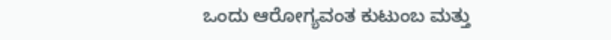ಒಂದು ಆರೋಗ್ಯವಂತ ಕುಟುಂಬ ಮತ್ತು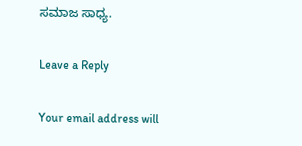ಸಮಾಜ ಸಾಧ್ಯ.

Leave a Reply

Your email address will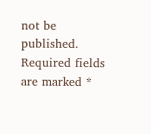not be published. Required fields are marked *